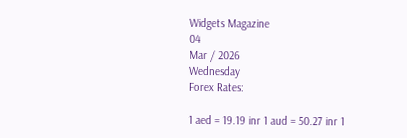Widgets Magazine
04
Mar / 2026
Wednesday
Forex Rates:

1 aed = 19.19 inr 1 aud = 50.27 inr 1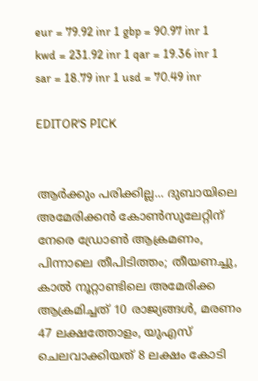eur = 79.92 inr 1 gbp = 90.97 inr 1 kwd = 231.92 inr 1 qar = 19.36 inr 1 sar = 18.79 inr 1 usd = 70.49 inr

EDITOR'S PICK


ആര്‍ക്കും പരിക്കില്ല... ദുബായിലെ അമേരിക്കൻ കോൺസുലേറ്റിന് നേരെ ഡ്രോൺ ആക്രമണം, പിന്നാലെ തീപിടിത്തം; തീയണച്ചു, കാൽ നൂറ്റാണ്ടിലെ അമേരിക്ക ആക്രമിച്ചത് 10 രാജ്യങ്ങൾ, മരണം 47 ലക്ഷത്തോളം, യുഎസ് ചെലവാക്കിയത് 8 ലക്ഷം കോടി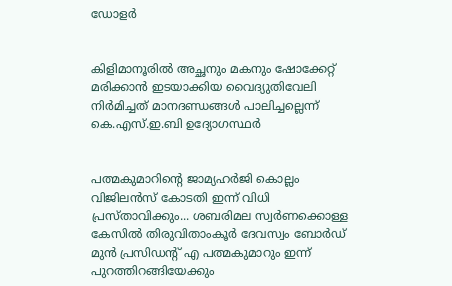ഡോളർ


കിളിമാനൂരിൽ അച്ഛനും മകനും ഷോക്കേറ്റ് മരിക്കാൻ ഇടയാക്കിയ വൈദ്യുതിവേലി നിർമിച്ചത് മാനദണ്ഡങ്ങൾ പാലിച്ചല്ലെന്ന് കെ.എസ്.ഇ.ബി ഉദ്യോഗസ്ഥർ


പത്മകുമാറിന്റെ ജാമ്യഹർജി കൊല്ലം വിജിലൻസ് കോടതി ഇന്ന് വിധി പ്രസ്താവിക്കും... ശബരിമല സ്വർണക്കൊള്ള കേസിൽ തിരുവിതാംകൂർ ദേവസ്വം ബോർഡ് മുൻ പ്രസിഡന്റ് എ പത്മകുമാറും ഇന്ന് പുറത്തിറങ്ങിയേക്കും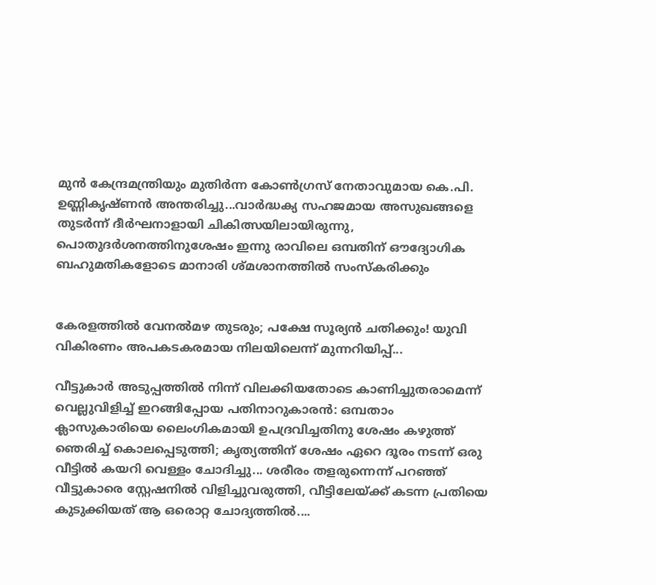മുൻ കേന്ദ്രമന്ത്രിയും മുതിർന്ന കോൺഗ്രസ് നേതാവുമായ കെ.പി. ഉണ്ണികൃഷ്ണൻ അന്തരിച്ചു...വാർദ്ധക്യ സഹജമായ അസുഖങ്ങളെ തുടർന്ന് ദീർഘനാളായി ചികിത്സയിലായിരുന്നു, പൊതുദർശനത്തിനുശേഷം ഇന്നു രാവിലെ ഒമ്പതിന് ഔദ്യോഗിക ബഹുമതികളോടെ മാനാരി ശ്മശാനത്തിൽ സംസ്കരിക്കും


കേരളത്തിൽ വേനൽമഴ തുടരും; പക്ഷേ സൂര്യൻ ചതിക്കും! യുവി വികിരണം അപകടകരമായ നിലയിലെന്ന് മുന്നറിയിപ്പ്...

വീട്ടുകാർ അടുപ്പത്തിൽ നിന്ന് വിലക്കിയതോടെ കാണിച്ചുതരാമെന്ന് വെല്ലുവിളിച്ച് ഇറങ്ങിപ്പോയ പതിനാറുകാരൻ: ഒമ്പതാം ക്ലാസുകാരിയെ ലൈംഗികമായി ഉപദ്രവിച്ചതിനു ശേഷം കഴുത്ത് ഞെരിച്ച് കൊലപ്പെടുത്തി; കൃത്യത്തിന് ശേഷം ഏറെ ദൂരം നടന്ന് ഒരു വീട്ടിൽ കയറി വെള്ളം ചോദിച്ചു... ശരീരം തളരുന്നെന്ന് പറഞ്ഞ് വീട്ടുകാരെ സ്റ്റേഷനിൽ വിളിച്ചുവരുത്തി, വീട്ടിലേയ്ക്ക് കടന്ന പ്രതിയെ കുടുക്കിയത് ആ ഒരൊറ്റ ചോദ്യത്തിൽ....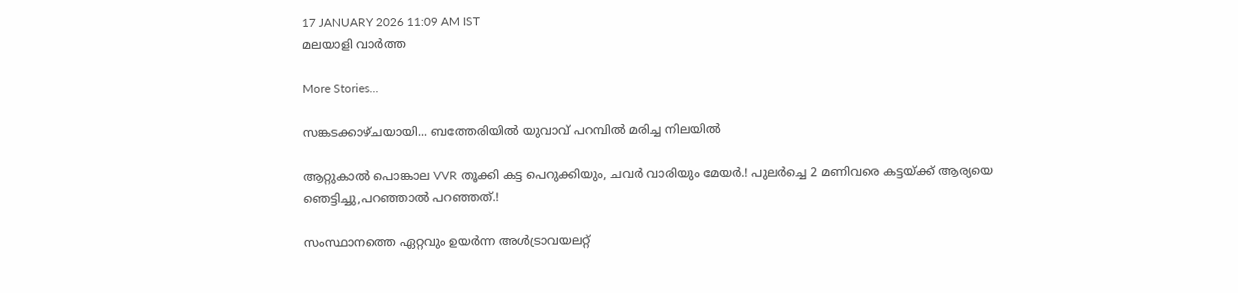17 JANUARY 2026 11:09 AM IST
മലയാളി വാര്‍ത്ത

More Stories...

സങ്കടക്കാഴ്ചയായി... ബത്തേരിയിൽ യുവാവ് പറമ്പിൽ മരിച്ച നിലയിൽ

ആറ്റുകാല്‍ പൊങ്കാല VVR തൂക്കി കട്ട പെറുക്കിയും, ചവർ വാരിയും മേയർ.! പുലർച്ചെ 2 മണിവരെ കട്ടയ്ക്ക് ആര്യയെ ഞെട്ടിച്ചു,പറഞ്ഞാൽ പറഞ്ഞത്.!

സംസ്ഥാനത്തെ ഏറ്റവും ഉയർന്ന അൾട്രാവയലറ്റ്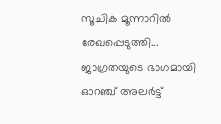സൂചിക മൂന്നാറിൽ രേഖപ്പെടുത്തി... ജാഗ്രതയുടെ ഭാഗമായി ഓറഞ്ച് അലർട്ട്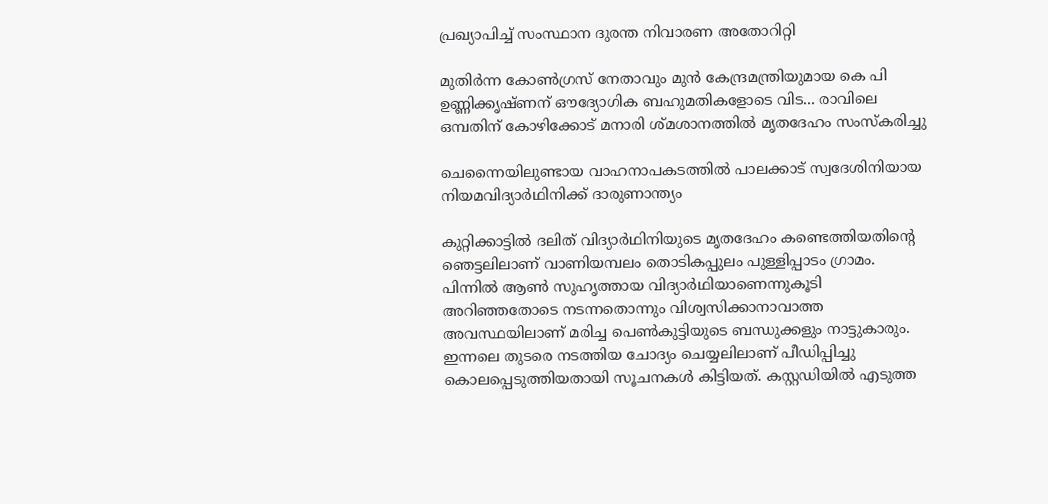പ്രഖ്യാപിച്ച് സംസ്ഥാന ദുരന്ത നിവാരണ അതോറിറ്റി

മുതിർന്ന കോൺഗ്രസ് നേതാവും മുൻ കേന്ദ്രമന്ത്രിയുമായ കെ പി ഉണ്ണിക്കൃഷ്ണന് ഔദ്യോഗിക ബഹുമതികളോടെ വിട... രാവിലെ ഒമ്പതിന് കോഴിക്കോട് മനാരി ശ്മശാനത്തിൽ മൃതദേഹം സംസ്കരിച്ചു

ചെന്നൈയിലുണ്ടായ വാഹനാപകടത്തിൽ പാലക്കാട് സ്വദേശിനിയായ നിയമവിദ്യാർഥിനിക്ക് ദാരുണാന്ത്യം

കുറ്റിക്കാട്ടിൽ ദലിത് വിദ്യാർഥിനിയുടെ മൃതദേഹം കണ്ടെത്തിയതിന്റെ ഞെട്ടലിലാണ് വാണിയമ്പലം തൊടികപ്പുലം പുള്ളിപ്പാടം ഗ്രാമം. പിന്നിൽ ആൺ സുഹൃത്തായ വിദ്യാർഥിയാണെന്നുകൂടി അറിഞ്ഞതോടെ നടന്നതൊന്നും വിശ്വസിക്കാനാവാത്ത അവസ്ഥയിലാണ് മരിച്ച പെൺകുട്ടിയുടെ ബന്ധുക്കളും നാട്ടുകാരും. ഇന്നലെ തുടരെ നടത്തിയ ചോദ്യം ചെയ്യലിലാണ് പീഡിപ്പിച്ചു കൊലപ്പെടുത്തിയതായി സൂചനകൾ കിട്ടിയത്. കസ്റ്റഡിയിൽ എടുത്ത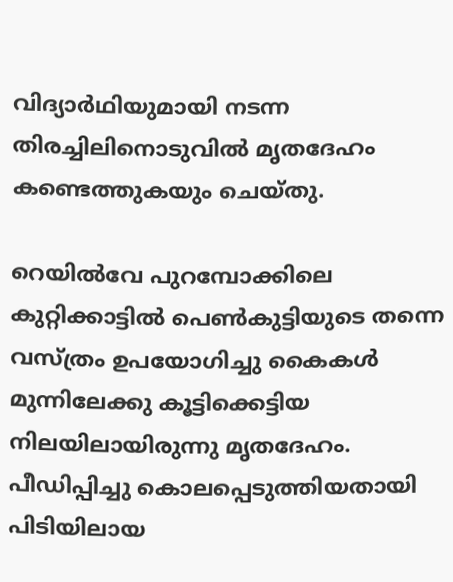വിദ്യാർഥിയുമായി നടന്ന തിരച്ചിലിനൊടുവിൽ മൃതദേഹം കണ്ടെത്തുകയും ചെയ്തു.

റെയിൽവേ പുറമ്പോക്കിലെ കുറ്റിക്കാട്ടിൽ പെൺകുട്ടിയുടെ തന്നെ വസ്ത്രം ഉപയോഗിച്ചു കൈകൾ മുന്നിലേക്കു കൂട്ടിക്കെട്ടിയ നിലയിലായിരുന്നു മൃതദേഹം. പീഡിപ്പിച്ചു കൊലപ്പെടുത്തിയതായി പിടിയിലായ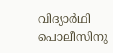വിദ്യാർഥി പൊലീസിനു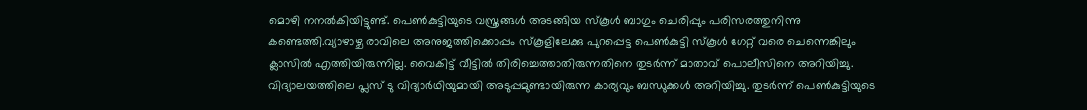മൊഴി നനൽകിയിട്ടുണ്ട്. പെൺകുട്ടിയുടെ വസ്ത്രങ്ങൾ അടങ്ങിയ സ്കൂൾ ബാഗും ചെരിപ്പും പരിസരത്തുനിന്നു കണ്ടെത്തി.വ്യാഴാഴ്ച രാവിലെ അനുജത്തിക്കൊപ്പം സ്കൂളിലേക്കു പുറപ്പെട്ട പെൺകുട്ടി സ്കൂൾ ഗേറ്റ് വരെ ചെന്നെങ്കിലും ക്ലാസിൽ എത്തിയിരുന്നില്ല. വൈകിട്ട് വീട്ടിൽ തിരിച്ചെത്താതിരുന്നതിനെ തുടർന്ന് മാതാവ് പൊലീസിനെ അറിയിച്ചു. വിദ്യാലയത്തിലെ പ്ലസ് ടു വിദ്യാർഥിയുമായി അടുപ്പമുണ്ടായിരുന്ന കാര്യവും ബന്ധുക്കൾ അറിയിച്ചു. തുടർന്ന് പെൺകുട്ടിയുടെ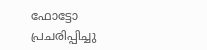ഫോട്ടോ പ്രചരിപ്പിച്ചു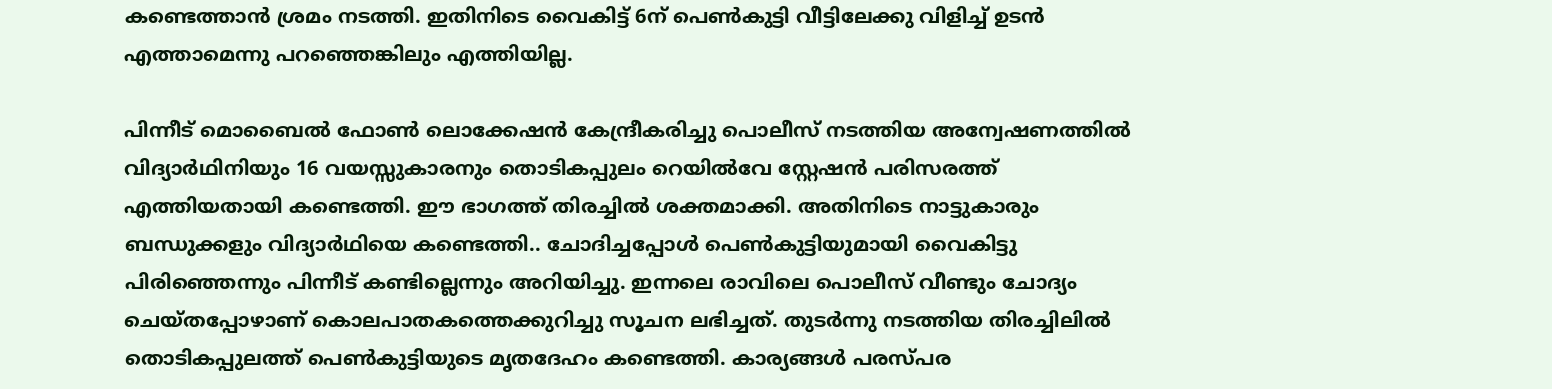കണ്ടെത്താൻ ശ്രമം നടത്തി. ഇതിനിടെ വൈകിട്ട് 6ന് പെൺകുട്ടി വീട്ടിലേക്കു വിളിച്ച് ഉടൻ എത്താമെന്നു പറഞ്ഞെങ്കിലും എത്തിയില്ല.

പിന്നീട് മൊബൈൽ ഫോൺ ലൊക്കേഷൻ കേന്ദ്രീകരിച്ചു പൊലീസ് നടത്തിയ അന്വേഷണത്തിൽ വിദ്യാർഥിനിയും 16 വയസ്സുകാരനും തൊടികപ്പുലം റെയിൽവേ സ്റ്റേഷൻ പരിസരത്ത് എത്തിയതായി കണ്ടെത്തി. ഈ ഭാഗത്ത് തിരച്ചിൽ ശക്തമാക്കി. അതിനിടെ നാട്ടുകാരും ബന്ധുക്കളും വിദ്യാർഥിയെ കണ്ടെത്തി.. ചോദിച്ചപ്പോൾ പെൺകുട്ടിയുമായി വൈകിട്ടു പിരിഞ്ഞെന്നും പിന്നീട് കണ്ടില്ലെന്നും അറിയിച്ചു. ഇന്നലെ രാവിലെ പൊലീസ് വീണ്ടും ചോദ്യം ചെയ്തപ്പോഴാണ് കൊലപാതകത്തെക്കുറിച്ചു സൂചന ലഭിച്ചത്. തുടർന്നു നടത്തിയ തിരച്ചിലിൽ തൊടികപ്പുലത്ത് പെൺകുട്ടിയുടെ മൃതദേഹം കണ്ടെത്തി. കാര്യങ്ങൾ പരസ്പര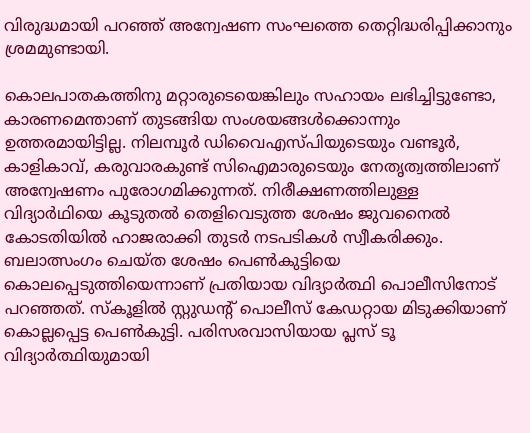വിരുദ്ധമായി പറഞ്ഞ് അന്വേഷണ സംഘത്തെ തെറ്റിദ്ധരിപ്പിക്കാനും ശ്രമമുണ്ടായി.

കൊലപാതകത്തിനു മറ്റാരുടെയെങ്കിലും സഹായം ലഭിച്ചിട്ടുണ്ടോ, കാരണമെന്താണ് തുടങ്ങിയ സംശയങ്ങൾക്കൊന്നും ഉത്തരമായിട്ടില്ല. നിലമ്പൂർ ഡിവൈഎസ്പിയുടെയും വണ്ടൂർ, കാളികാവ്, കരുവാരകുണ്ട് സിഐമാരുടെയും നേതൃത്വത്തിലാണ് അന്വേഷണം പുരോഗമിക്കുന്നത്. നിരീക്ഷണത്തിലുള്ള വിദ്യാർഥിയെ കൂടുതൽ തെളിവെടുത്ത ശേഷം ജുവനൈൽ കോടതിയിൽ ഹാജരാക്കി തുടർ നടപടികൾ സ്വീകരിക്കും. ബലാത്സംഗം ചെയ്ത ശേഷം പെണ്‍കുട്ടിയെ കൊലപ്പെടുത്തിയെന്നാണ് പ്രതിയായ വിദ്യാർത്ഥി പൊലീസിനോട് പറഞ്ഞത്. സ്കൂളിൽ സ്റ്റുഡൻ്റ് പൊലീസ് കേഡറ്റായ മിടുക്കിയാണ് കൊല്ലപ്പെട്ട പെൺകുട്ടി. പരിസരവാസിയായ പ്ലസ് ടൂ വിദ്യാർത്ഥിയുമായി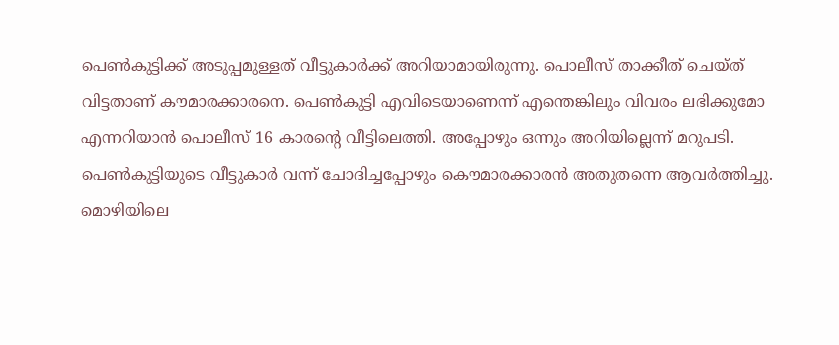പെൺകുട്ടിക്ക് അടുപ്പമുള്ളത് വീട്ടുകാർക്ക് അറിയാമായിരുന്നു. പൊലീസ് താക്കീത് ചെയ്ത് വിട്ടതാണ് കൗമാരക്കാരനെ. പെണ്‍കുട്ടി എവിടെയാണെന്ന് എന്തെങ്കിലും വിവരം ലഭിക്കുമോ എന്നറിയാൻ പൊലീസ് 16 കാരന്‍റെ വീട്ടിലെത്തി. അപ്പോഴും ഒന്നും അറിയില്ലെന്ന് മറുപടി. പെൺകുട്ടിയുടെ വീട്ടുകാർ വന്ന് ചോദിച്ചപ്പോഴും കൌമാരക്കാരൻ അതുതന്നെ ആവർത്തിച്ചു. മൊഴിയിലെ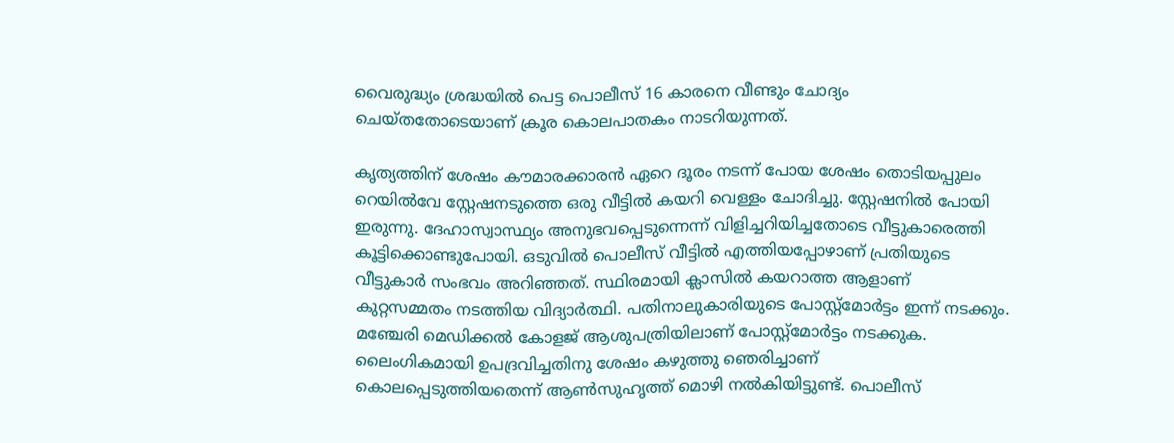വൈരുദ്ധ്യം ശ്രദ്ധയിൽ പെട്ട പൊലീസ് 16 കാരനെ വീണ്ടും ചോദ്യം ചെയ്തതോടെയാണ് ക്രൂര കൊലപാതകം നാടറിയുന്നത്.

കൃത്യത്തിന് ശേഷം കൗമാരക്കാരൻ ഏറെ ദൂരം നടന്ന് പോയ ശേഷം തൊടിയപ്പുലം റെയിൽവേ സ്റ്റേഷനടുത്തെ ഒരു വീട്ടിൽ കയറി വെള്ളം ചോദിച്ചു. സ്റ്റേഷനിൽ പോയി ഇരുന്നു. ദേഹാസ്വാസ്ഥ്യം അനുഭവപ്പെടുന്നെന്ന് വിളിച്ചറിയിച്ചതോടെ വീട്ടുകാരെത്തി കൂട്ടിക്കൊണ്ടുപോയി. ഒടുവിൽ പൊലീസ് വീട്ടിൽ എത്തിയപ്പോഴാണ് പ്രതിയുടെ വീട്ടുകാർ സംഭവം അറിഞ്ഞത്. സ്ഥിരമായി ക്ലാസിൽ കയറാത്ത ആളാണ് കുറ്റസമ്മതം നടത്തിയ വിദ്യാർത്ഥി. പതിനാലുകാരിയുടെ പോസ്റ്റ്മോർട്ടം ഇന്ന് നടക്കും. മഞ്ചേരി മെഡിക്കൽ കോളജ് ആശുപത്രിയിലാണ് പോസ്റ്റ്‌മോർട്ടം നടക്കുക. ലൈംഗികമായി ഉപദ്രവിച്ചതിനു ശേഷം കഴുത്തു ഞെരിച്ചാണ് കൊലപ്പെടുത്തിയതെന്ന് ആൺസുഹൃത്ത്‌ മൊഴി നൽകിയിട്ടുണ്ട്. പൊലീസ്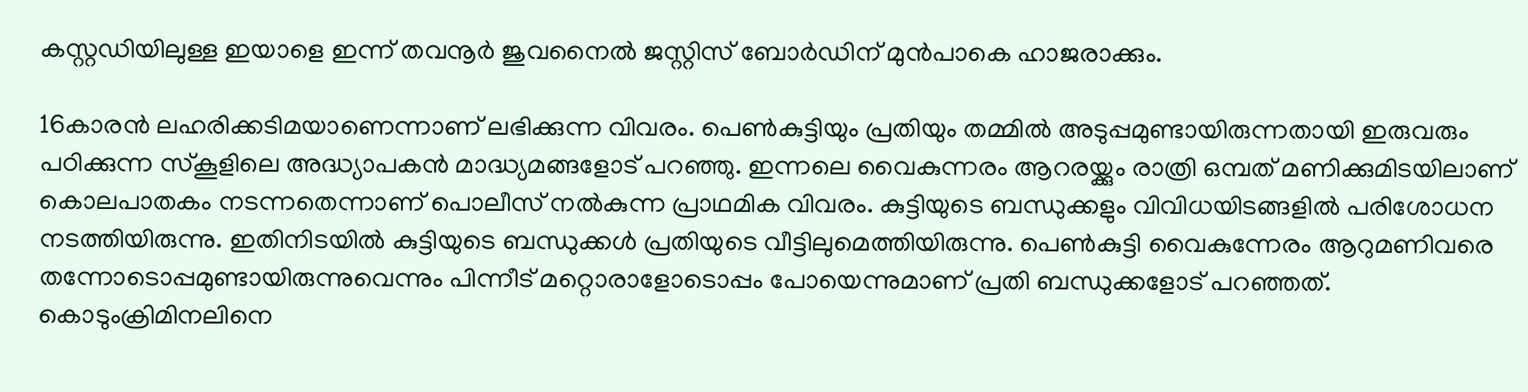കസ്റ്റഡിയിലുള്ള ഇയാളെ ഇന്ന് തവനൂർ ജുവനൈൽ ജസ്റ്റിസ് ബോർഡിന് മുൻപാകെ ഹാജരാക്കും.

16കാരൻ ലഹരിക്കടിമയാണെന്നാണ് ലഭിക്കുന്ന വിവരം. പെൺകുട്ടിയും പ്രതിയും തമ്മിൽ അടുപ്പമുണ്ടായിരുന്നതായി ഇരുവരും പഠിക്കുന്ന സ്കൂളിലെ അദ്ധ്യാപകൻ മാദ്ധ്യമങ്ങളോട് പറഞ്ഞു. ഇന്നലെ വൈകുന്നരം ആറരയ്ക്കും രാത്രി ഒമ്പത് മണിക്കുമിടയിലാണ് കൊലപാതകം നടന്നതെന്നാണ് പൊലീസ് നൽകുന്ന പ്രാഥമിക വിവരം. കുട്ടിയുടെ ബന്ധുക്കളും വിവിധയിടങ്ങളിൽ പരിശോധന നടത്തിയിരുന്നു. ഇതിനിടയിൽ കുട്ടിയുടെ ബന്ധുക്കൾ പ്രതിയുടെ വീട്ടിലുമെത്തിയിരുന്നു. പെൺകുട്ടി വൈകുന്നേരം ആറുമണിവരെ തന്നോടൊപ്പമുണ്ടായിരുന്നുവെന്നും പിന്നീട് മറ്റൊരാളോടൊപ്പം പോയെന്നുമാണ് പ്രതി ബന്ധുക്കളോട് പറഞ്ഞത്. കൊടുംക്രിമിനലിനെ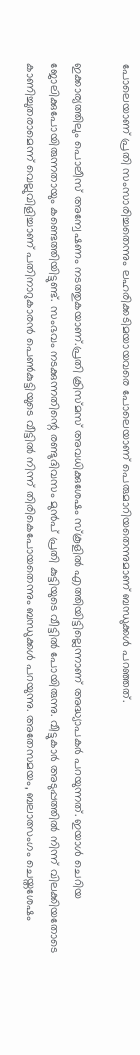പോലെയാണ് പ്രതി സംസാരിച്ചതെന്നും ലഹരിക്കടിമയായവരെ പോലെയാണ് പെരുമാറിയതെന്നുമാണ് ബന്ധുക്കൾ പറഞ്ഞത്.

ഇക്കാര്യത്തിലും പൊലീസ് അന്വേഷണം നടത്തുകയാണ്.പ്രതി ക്രിസ്മസ് അവധിക്കുശേഷം സ്കൂളിൽ എത്തിയിട്ടില്ലെന്നാണ് അദ്ധ്യാപകർ പറയുന്നത്. ഇയാൾ ചെറിയ ജോലിക്കുപോയിരുന്നതായും കണ്ടെത്തിയിട്ടുണ്ട്. സംഭവം നടക്കുന്നതിന്റെ രണ്ടുദിവസം മുൻപ് പ്രതി കുട്ടിയുടെ വീട്ടിൽ പോയിരുന്നു. വീട്ടുകാർ അടുപ്പത്തിൽ നിന്ന് വിലക്കിയതോടെ കാണിച്ചുതരാമെന്ന് വെല്ലുവിളിച്ചാണ് പതിനാറുകാരൻ പെൺകുട്ടിയുടെ വീട്ടിൽ നിന്ന് തിരികെപോയതെന്നും ബന്ധുക്കൾ പറയുന്നു. അതേസമയം, ബലാത്സംഗം ചെയ്തശേഷം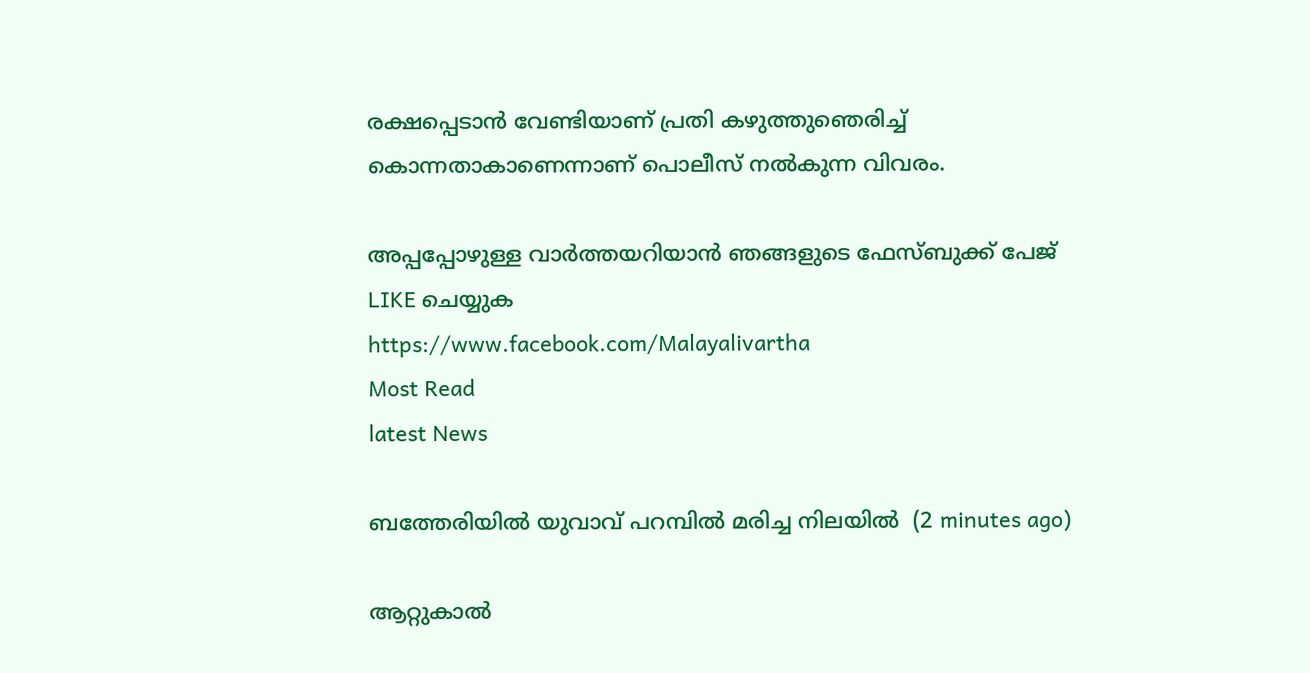രക്ഷപ്പെടാൻ വേണ്ടിയാണ് പ്രതി കഴുത്തുഞെരിച്ച് കൊന്നതാകാണെന്നാണ് പൊലീസ് നൽകുന്ന വിവരം.

അപ്പപ്പോഴുള്ള വാര്‍ത്തയറിയാന്‍ ഞങ്ങളുടെ ഫേസ്‌ബുക്ക്‌ പേജ് LIKE ചെയ്യുക
https://www.facebook.com/Malayalivartha
Most Read
latest News

ബത്തേരിയിൽ യുവാവ് പറമ്പിൽ മരിച്ച നിലയിൽ  (2 minutes ago)

ആറ്റുകാല്‍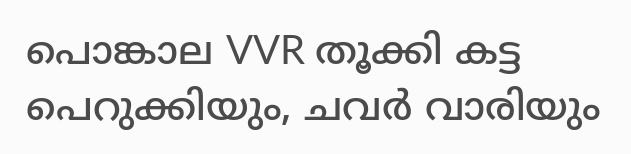പൊങ്കാല VVR തൂക്കി കട്ട പെറുക്കിയും, ചവർ വാരിയും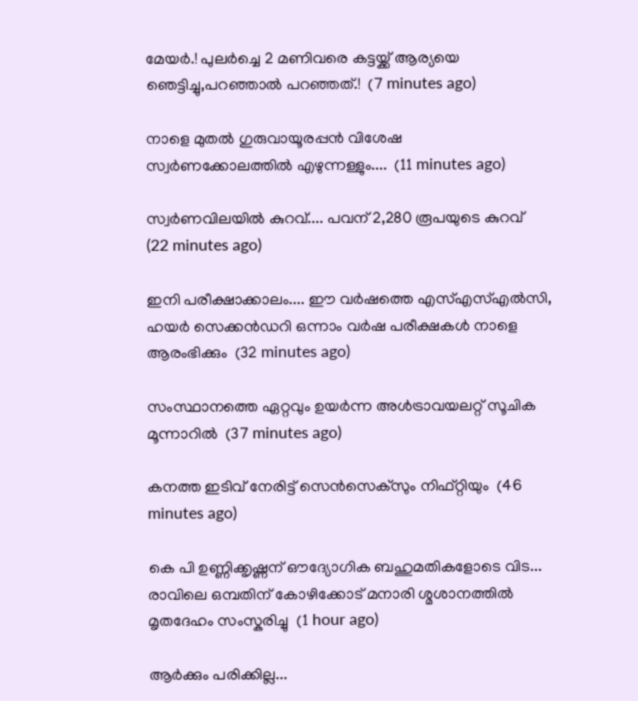മേയർ.! പുലർച്ചെ 2 മണിവരെ കട്ടയ്ക്ക് ആര്യയെ ഞെട്ടിച്ചു,പറഞ്ഞാൽ പറഞ്ഞത്.!  (7 minutes ago)

നാളെ മുതൽ ഗുരുവായൂരപ്പൻ വിശേഷ സ്വർണക്കോലത്തിൽ എഴുന്നള്ളും....  (11 minutes ago)

സ്വർണവിലയിൽ കുറവ്.... പവന് 2,280 രൂപയുടെ കുറവ്  (22 minutes ago)

ഇനി പരീക്ഷാക്കാലം.... ഈ വർഷത്തെ എസ്എസ്എൽസി, ഹയർ സെക്കൻഡറി ഒന്നാം വർഷ പരീക്ഷകൾ നാളെ ആരംഭിക്കും  (32 minutes ago)

സംസ്ഥാനത്തെ ഏറ്റവും ഉയർന്ന അൾട്രാവയലറ്റ് സൂചിക മൂന്നാറിൽ  (37 minutes ago)

കനത്ത ഇടിവ് നേരിട്ട് സെൻസെക്‌സും നിഫ്റ്റിയും  (46 minutes ago)

കെ പി ഉണ്ണിക്കൃഷ്ണന് ഔദ്യോഗിക ബഹുമതികളോടെ വിട... രാവിലെ ഒമ്പതിന് കോഴിക്കോട് മനാരി ശ്മശാനത്തിൽ മൃതദേഹം സംസ്കരിച്ചു  (1 hour ago)

ആര്‍ക്കും പരിക്കില്ല...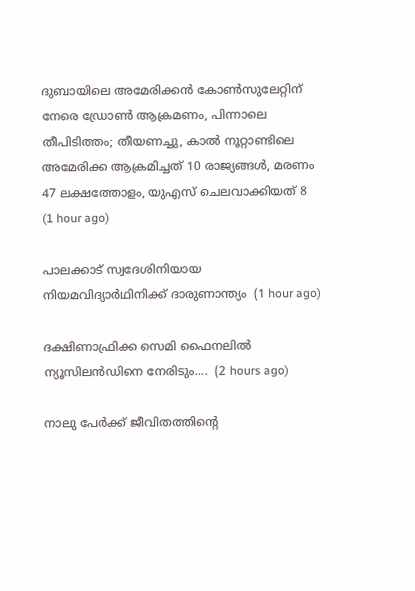ദുബായിലെ അമേരിക്കൻ കോൺസുലേറ്റിന് നേരെ ഡ്രോൺ ആക്രമണം, പിന്നാലെ തീപിടിത്തം; തീയണച്ചു, കാൽ നൂറ്റാണ്ടിലെ അമേരിക്ക ആക്രമിച്ചത് 10 രാജ്യങ്ങൾ, മരണം 47 ലക്ഷത്തോളം, യുഎസ് ചെലവാക്കിയത് 8  (1 hour ago)

പാലക്കാട് സ്വദേശിനിയായ നിയമവിദ്യാർഥിനിക്ക് ദാരുണാന്ത്യം  (1 hour ago)

ദക്ഷിണാഫ്രിക്ക സെമി ഫൈനലിൽ ന്യൂസിലൻഡിനെ നേരിടും....  (2 hours ago)

നാലു പേർക്ക് ജീവിതത്തിന്റെ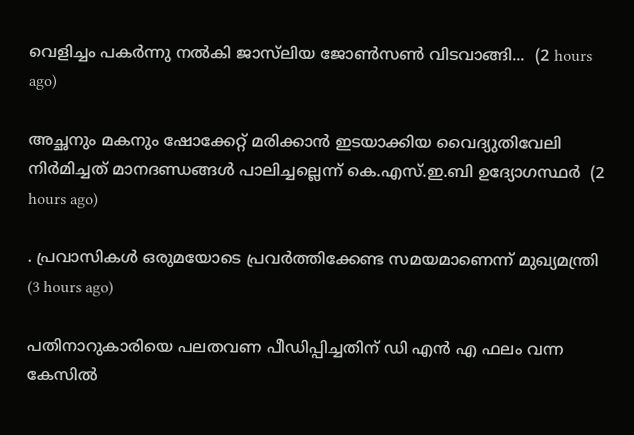വെളിച്ചം പകർന്നു നൽകി ജാസ്‌ലിയ ജോൺസൺ വിടവാങ്ങി...  (2 hours ago)

അച്ഛനും മകനും ഷോക്കേറ്റ് മരിക്കാൻ ഇടയാക്കിയ വൈദ്യുതിവേലി നിർമിച്ചത് മാനദണ്ഡങ്ങൾ പാലിച്ചല്ലെന്ന് കെ.എസ്.ഇ.ബി ഉദ്യോഗസ്ഥർ  (2 hours ago)

. പ്രവാസികൾ ഒരുമയോടെ പ്രവർത്തിക്കേണ്ട സമയമാണെന്ന് മുഖ്യമന്ത്രി  (3 hours ago)

പതിനാറുകാരിയെ പലതവണ പീഡിപ്പിച്ചതിന് ഡി എൻ എ ഫലം വന്ന കേസിൽ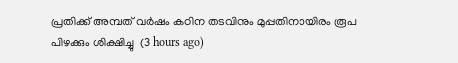പ്രതിക്ക് അമ്പത് വർഷം കഠിന തടവിനും മുപ്പതിനായിരം രൂപ പിഴക്കും ശിക്ഷിച്ചു  (3 hours ago)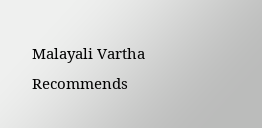Malayali Vartha Recommends